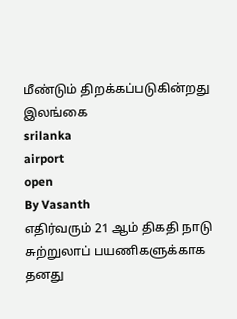மீண்டும் திறக்கப்படுகின்றது இலங்கை
srilanka
airport
open
By Vasanth
எதிர்வரும் 21 ஆம் திகதி நாடு சுற்றுலாப் பயணிகளுக்காக தனது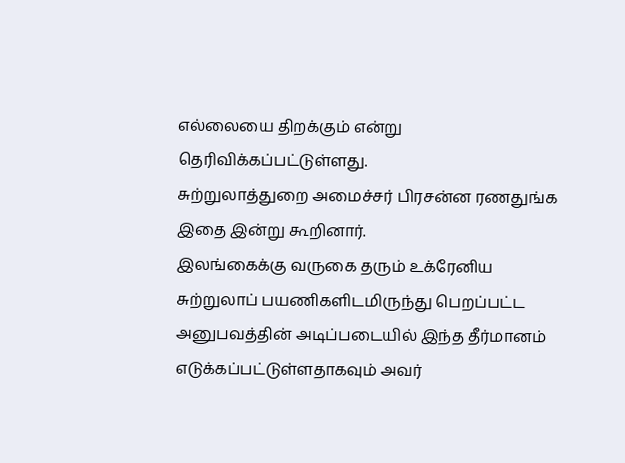எல்லையை திறக்கும் என்று தெரிவிக்கப்பட்டுள்ளது.
சுற்றுலாத்துறை அமைச்சர் பிரசன்ன ரணதுங்க இதை இன்று கூறினார்.
இலங்கைக்கு வருகை தரும் உக்ரேனிய சுற்றுலாப் பயணிகளிடமிருந்து பெறப்பட்ட அனுபவத்தின் அடிப்படையில் இந்த தீர்மானம் எடுக்கப்பட்டுள்ளதாகவும் அவர்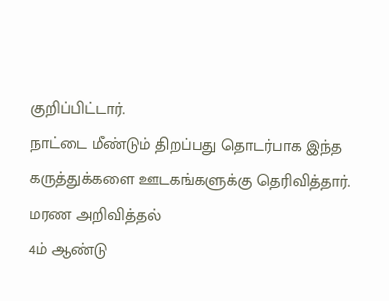குறிப்பிட்டார்.
நாட்டை மீண்டும் திறப்பது தொடர்பாக இந்த கருத்துக்களை ஊடகங்களுக்கு தெரிவித்தார்.
மரண அறிவித்தல்
4ம் ஆண்டு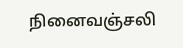நினைவஞ்சலி